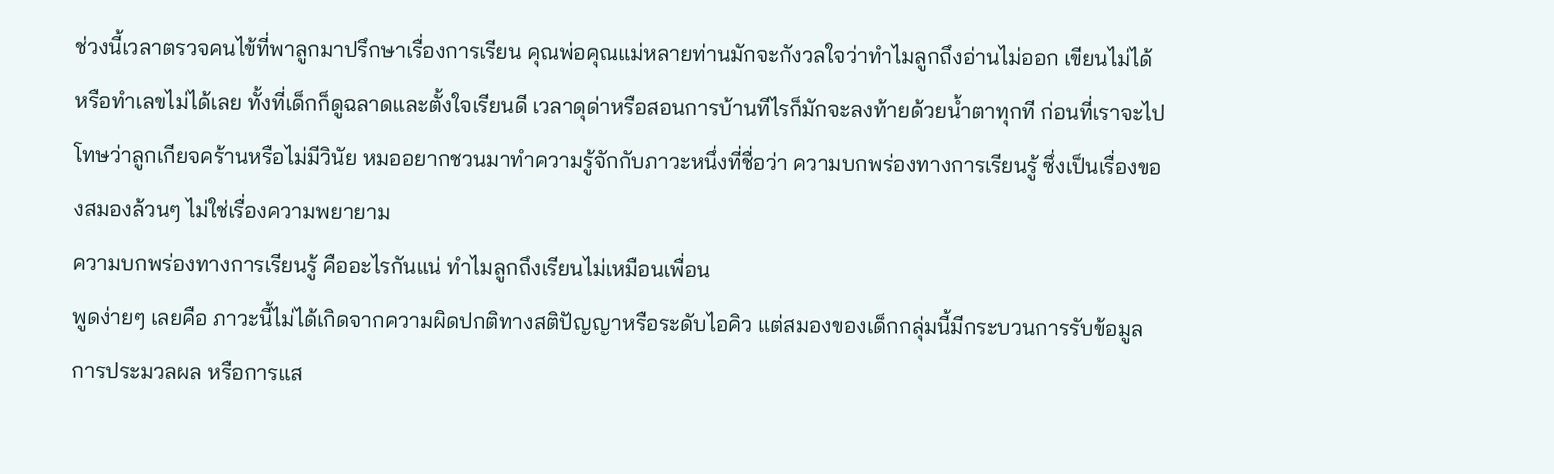ช่วงนี้เวลาตรวจคนไข้ที่พาลูกมาปรึกษาเรื่องการเรียน คุณพ่อคุณแม่หลายท่านมักจะกังวลใจว่าทำไมลูกถึงอ่านไม่ออก เขียนไม่ได้ หรือทำเลขไม่ได้เลย ทั้งที่เด็กก็ดูฉลาดและตั้งใจเรียนดี เวลาดุด่าหรือสอนการบ้านทีไรก็มักจะลงท้ายด้วยน้ำตาทุกที ก่อนที่เราจะไปโทษว่าลูกเกียจคร้านหรือไม่มีวินัย หมออยากชวนมาทำความรู้จักกับภาวะหนึ่งที่ชื่อว่า ความบกพร่องทางการเรียนรู้ ซึ่งเป็นเรื่องของสมองล้วนๆ ไม่ใช่เรื่องความพยายาม
ความบกพร่องทางการเรียนรู้ คืออะไรกันแน่ ทำไมลูกถึงเรียนไม่เหมือนเพื่อน
พูดง่ายๆ เลยคือ ภาวะนี้ไม่ได้เกิดจากความผิดปกติทางสติปัญญาหรือระดับไอคิว แต่สมองของเด็กกลุ่มนี้มีกระบวนการรับข้อมูล การประมวลผล หรือการแส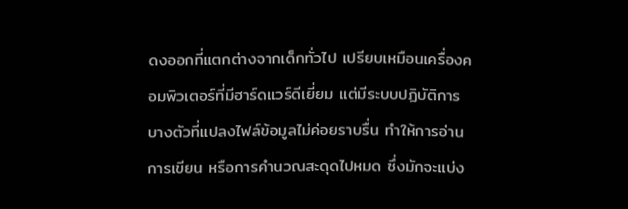ดงออกที่แตกต่างจากเด็กทั่วไป เปรียบเหมือนเครื่องคอมพิวเตอร์ที่มีฮาร์ดแวร์ดีเยี่ยม แต่มีระบบปฏิบัติการบางตัวที่แปลงไฟล์ข้อมูลไม่ค่อยราบรื่น ทำให้การอ่าน การเขียน หรือการคำนวณสะดุดไปหมด ซึ่งมักจะแบ่ง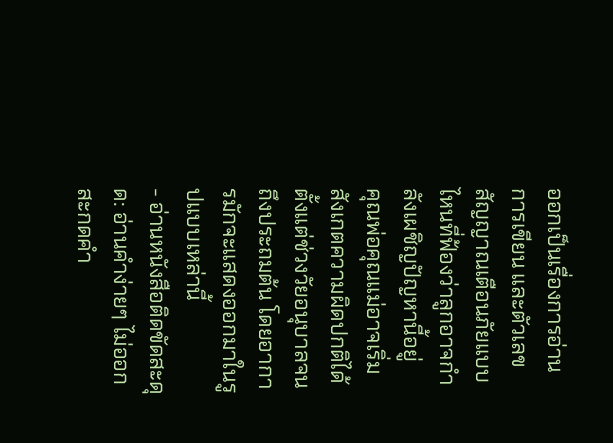ออกเป็นเรื่องการอ่าน การเขียน และตัวเลข
สัญญาณเตือนภัยแบบไหนที่ฟ้องว่าลูกอาจกำลังเผชิญปัญหานี้อยู่
คุณพ่อคุณแม่อาจเริ่มสังเกตความผิดปกติได้ตั้งแต่ช่วงวัยอนุบาลจนถึงประถมต้น โดยอาการมักจะแสดงออกมาในรูปแบบเหล่านี้
- อ่านหนังสือติดขัดสะดุด: อ่านคำง่ายๆ ไม่ออก สะกดคำ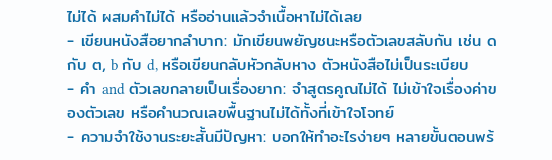ไม่ได้ ผสมคำไม่ได้ หรืออ่านแล้วจำเนื้อหาไม่ได้เลย
- เขียนหนังสือยากลำบาก: มักเขียนพยัญชนะหรือตัวเลขสลับกัน เช่น ด กับ ต, b กับ d, หรือเขียนกลับหัวกลับหาง ตัวหนังสือไม่เป็นระเบียบ
- คำ and ตัวเลขกลายเป็นเรื่องยาก: จำสูตรคูณไม่ได้ ไม่เข้าใจเรื่องค่าของตัวเลข หรือคำนวณเลขพื้นฐานไม่ได้ทั้งที่เข้าใจโจทย์
- ความจำใช้งานระยะสั้นมีปัญหา: บอกให้ทำอะไรง่ายๆ หลายขั้นตอนพร้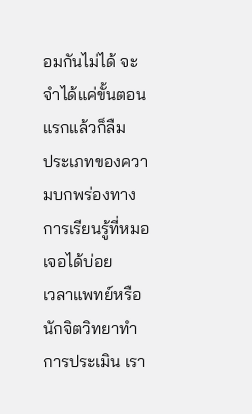อมกันไม่ได้ จะจำได้แค่ขั้นตอนแรกแล้วก็ลืม
ประเภทของความบกพร่องทางการเรียนรู้ที่หมอเจอได้บ่อย
เวลาแพทย์หรือนักจิตวิทยาทำการประเมิน เรา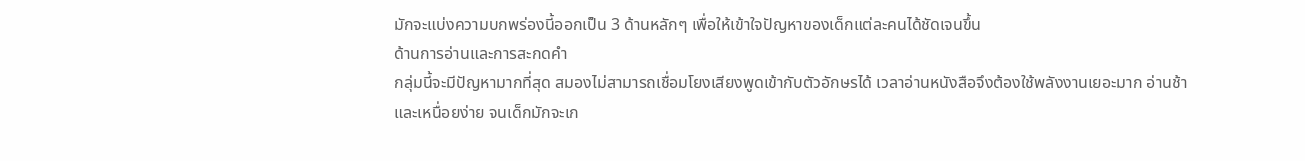มักจะแบ่งความบกพร่องนี้ออกเป็น 3 ด้านหลักๆ เพื่อให้เข้าใจปัญหาของเด็กแต่ละคนได้ชัดเจนขึ้น
ด้านการอ่านและการสะกดคำ
กลุ่มนี้จะมีปัญหามากที่สุด สมองไม่สามารถเชื่อมโยงเสียงพูดเข้ากับตัวอักษรได้ เวลาอ่านหนังสือจึงต้องใช้พลังงานเยอะมาก อ่านช้า และเหนื่อยง่าย จนเด็กมักจะเก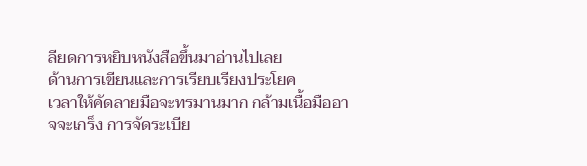ลียดการหยิบหนังสือขึ้นมาอ่านไปเลย
ด้านการเขียนและการเรียบเรียงประโยค
เวลาให้คัดลายมือจะทรมานมาก กล้ามเนื้อมืออาจจะเกร็ง การจัดระเบีย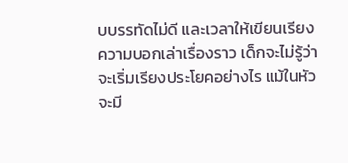บบรรทัดไม่ดี และเวลาให้เขียนเรียงความบอกเล่าเรื่องราว เด็กจะไม่รู้ว่าจะเริ่มเรียงประโยคอย่างไร แม้ในหัวจะมี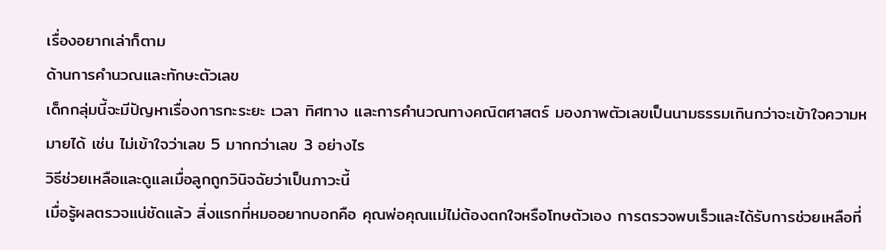เรื่องอยากเล่าก็ตาม
ด้านการคำนวณและทักษะตัวเลข
เด็กกลุ่มนี้จะมีปัญหาเรื่องการกะระยะ เวลา ทิศทาง และการคำนวณทางคณิตศาสตร์ มองภาพตัวเลขเป็นนามธรรมเกินกว่าจะเข้าใจความหมายได้ เช่น ไม่เข้าใจว่าเลข 5 มากกว่าเลข 3 อย่างไร
วิธีช่วยเหลือและดูแลเมื่อลูกถูกวินิจฉัยว่าเป็นภาวะนี้
เมื่อรู้ผลตรวจแน่ชัดแล้ว สิ่งแรกที่หมออยากบอกคือ คุณพ่อคุณแม่ไม่ต้องตกใจหรือโทษตัวเอง การตรวจพบเร็วและได้รับการช่วยเหลือที่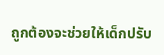ถูกต้องจะช่วยให้เด็กปรับ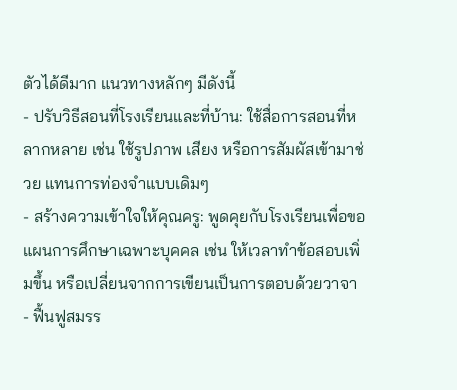ตัวได้ดีมาก แนวทางหลักๆ มีดังนี้
- ปรับวิธีสอนที่โรงเรียนและที่บ้าน: ใช้สื่อการสอนที่หลากหลาย เช่น ใช้รูปภาพ เสียง หรือการสัมผัสเข้ามาช่วย แทนการท่องจำแบบเดิมๆ
- สร้างความเข้าใจให้คุณครู: พูดคุยกับโรงเรียนเพื่อขอแผนการศึกษาเฉพาะบุคคล เช่น ให้เวลาทำข้อสอบเพิ่มขึ้น หรือเปลี่ยนจากการเขียนเป็นการตอบด้วยวาจา
- ฟื้นฟูสมรร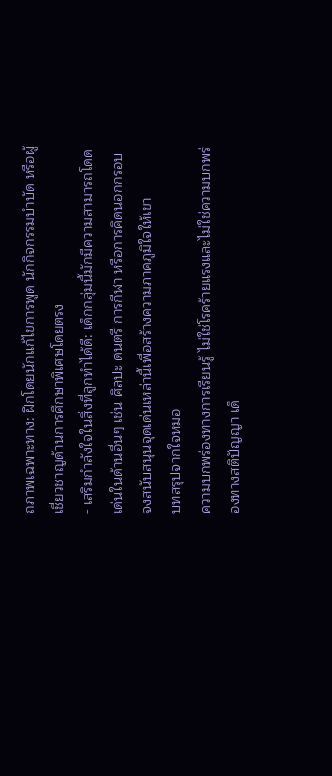ถภาพเฉพาะทาง: ฝึกโดยนักแก้ไขการพูด นักกิจกรรมบำบัด หรือผู้เชี่ยวชาญด้านการศึกษาพิเศษโดยตรง
- เสริมกำลังใจในสิ่งที่ลูกทำได้ดี: เด็กกลุ่มนี้มักมีความสามารถโดดเด่นในด้านอื่นๆ เช่น ศิลปะ ดนตรี การกีฬา หรือการคิดนอกกรอบ จงสนับสนุนจุดเด่นเหล่านี้เพื่อสร้างความภาคภูมิใจให้เขา
บทสรุปจากใจหมอ
ความบกพร่องทางการเรียนรู้ ไม่ใช่โรคร้ายแรงและไม่ใช่ความบกพร่องทางสติปัญญา เด็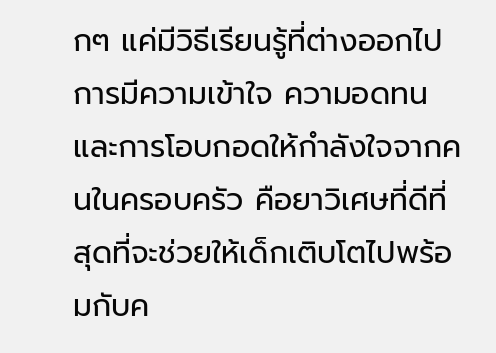กๆ แค่มีวิธีเรียนรู้ที่ต่างออกไป การมีความเข้าใจ ความอดทน และการโอบกอดให้กำลังใจจากคนในครอบครัว คือยาวิเศษที่ดีที่สุดที่จะช่วยให้เด็กเติบโตไปพร้อมกับค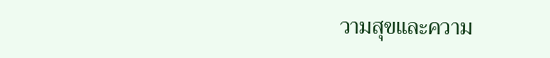วามสุขและความ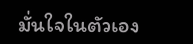มั่นใจในตัวเอง